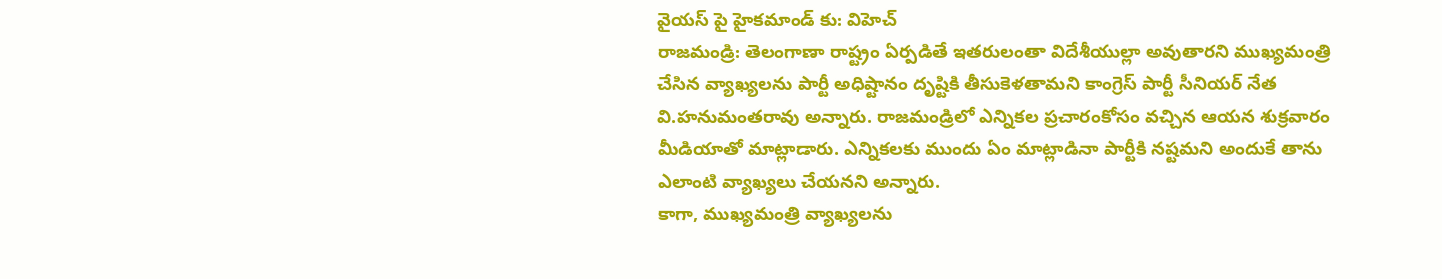వైయస్ పై హైకమాండ్ కు: విహెచ్
రాజమండ్రి: తెలంగాణా రాష్ట్రం ఏర్పడితే ఇతరులంతా విదేశీయుల్లా అవుతారని ముఖ్యమంత్రి చేసిన వ్యాఖ్యలను పార్టీ అధిష్టానం దృష్టికి తీసుకెళతామని కాంగ్రెస్ పార్టీ సీనియర్ నేత వి.హనుమంతరావు అన్నారు. రాజమండ్రిలో ఎన్నికల ప్రచారంకోసం వచ్చిన ఆయన శుక్రవారం మీడియాతో మాట్లాడారు. ఎన్నికలకు ముందు ఏం మాట్లాడినా పార్టీకి నష్టమని అందుకే తాను ఎలాంటి వ్యాఖ్యలు చేయనని అన్నారు.
కాగా, ముఖ్యమంత్రి వ్యాఖ్యలను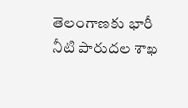తెలంగాణకు భారీ నీటి పారుదల శాఖ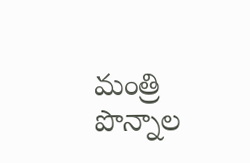మంత్రి పొన్నాల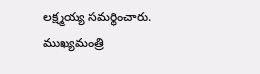లక్ష్మయ్య సమర్థించారు. ముఖ్యమంత్రి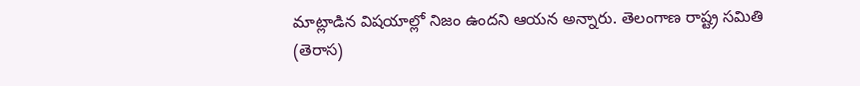మాట్లాడిన విషయాల్లో నిజం ఉందని ఆయన అన్నారు. తెలంగాణ రాష్ట్ర సమితి (తెరాస)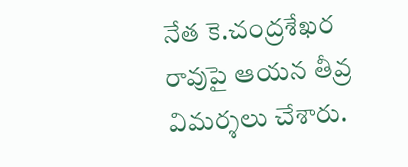నేత కె.చంద్రశేఖర రావుపై ఆయన తీవ్ర విమర్శలు చేశారు.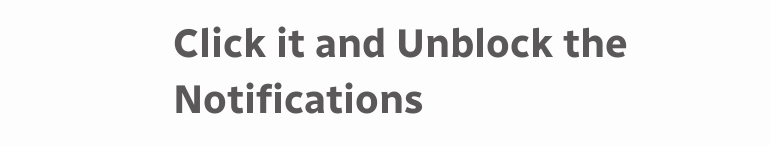Click it and Unblock the Notifications